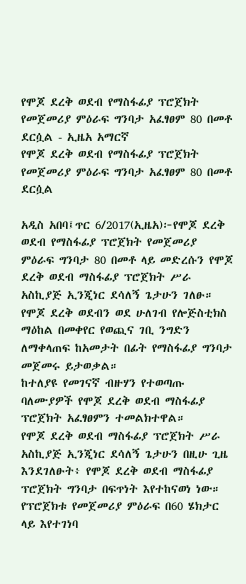የሞጆ ደረቅ ወደብ የማስፋፊያ ፕሮጀክት የመጀመሪያ ምዕራፍ ግንባታ አፈፃፀም 80 በመቶ ደርሷል - ኢዜአ አማርኛ
የሞጆ ደረቅ ወደብ የማስፋፊያ ፕሮጀክት የመጀመሪያ ምዕራፍ ግንባታ አፈፃፀም 80 በመቶ ደርሷል

አዲስ አበባ፤ጥር 6/2017(ኢዜአ)፦የሞጆ ደረቅ ወደብ የማስፋፊያ ፕሮጀክት የመጀመሪያ ምዕራፍ ግንባታ 80 በመቶ ላይ መድረሱን የሞጆ ደረቅ ወደብ ማስፋፊያ ፕሮጀክት ሥራ አስኪያጅ ኢንጂነር ደሳለኝ ጌታሁን ገለፁ።
የሞጆ ደረቅ ወደብን ወደ ሁለገብ የሎጅስቲክስ ማዕከል በመቀየር የወጪና ገቢ ንግድን ለማቀላጠፍ ከአመታት በፊት የማስፋፊያ ግንባታ መጀመሩ ይታወቃል።
ከተለያዩ የመገናኛ ብዙሃን የተወጣጡ ባለሙያዎች የሞጆ ደረቅ ወደብ ማስፋፊያ ፕሮጀክት አፈፃፀምን ተመልክተዋል።
የሞጆ ደረቅ ወደብ ማስፋፊያ ፕሮጀክት ሥራ አስኪያጅ ኢንጂነር ደሳለኝ ጌታሁን በዚሁ ጊዜ እንደገለፁት፥ የሞጆ ደረቅ ወደብ ማስፋፊያ ፕሮጀክት ግንባታ በፍጥነት እየተከናወነ ነው።
የፕሮጀክቱ የመጀመሪያ ምዕራፍ በ60 ሄክታር ላይ እየተገነባ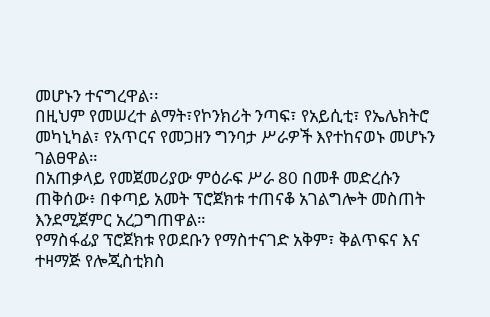መሆኑን ተናግረዋል፡፡
በዚህም የመሠረተ ልማት፣የኮንክሪት ንጣፍ፣ የአይሲቲ፣ የኤሌክትሮ መካኒካል፣ የአጥርና የመጋዘን ግንባታ ሥራዎች እየተከናወኑ መሆኑን ገልፀዋል።
በአጠቃላይ የመጀመሪያው ምዕራፍ ሥራ 80 በመቶ መድረሱን ጠቅሰው፥ በቀጣይ አመት ፕሮጀክቱ ተጠናቆ አገልግሎት መስጠት እንደሚጀምር አረጋግጠዋል።
የማስፋፊያ ፕሮጀክቱ የወደቡን የማስተናገድ አቅም፣ ቅልጥፍና እና ተዛማጅ የሎጂስቲክስ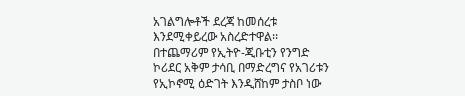አገልግሎቶች ደረጃ ከመሰረቱ እንደሚቀይረው አስረድተዋል፡፡
በተጨማሪም የኢትዮ-ጂቡቲን የንግድ ኮሪደር አቅም ታሳቢ በማድረግና የአገሪቱን የኢኮኖሚ ዕድገት እንዲሸከም ታስቦ ነው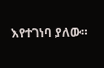እየተገነባ ያለው።